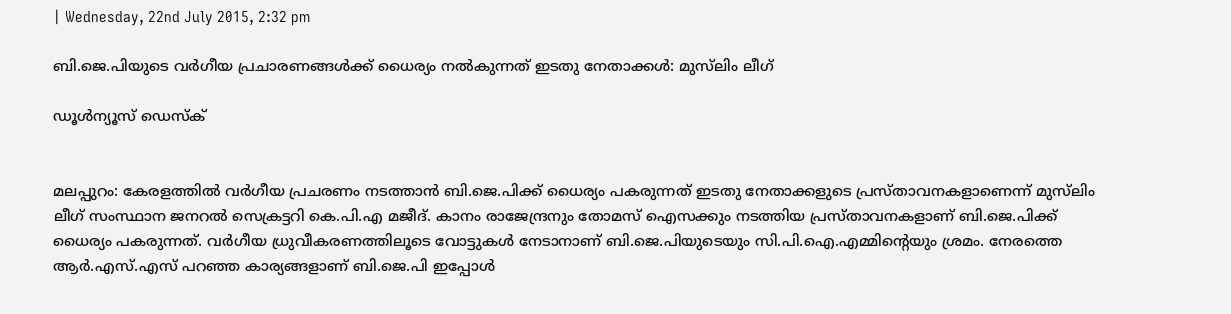| Wednesday, 22nd July 2015, 2:32 pm

ബി.ജെ.പിയുടെ വര്‍ഗീയ പ്രചാരണങ്ങള്‍ക്ക് ധൈര്യം നല്‍കുന്നത് ഇടതു നേതാക്കള്‍: മുസ്‌ലിം ലീഗ്

ഡൂള്‍ന്യൂസ് ഡെസ്‌ക്


മലപ്പുറം: കേരളത്തില്‍ വര്‍ഗീയ പ്രചരണം നടത്താന്‍ ബി.ജെ.പിക്ക് ധൈര്യം പകരുന്നത് ഇടതു നേതാക്കളുടെ പ്രസ്താവനകളാണെന്ന് മുസ്‌ലിം ലീഗ് സംസ്ഥാന ജനറല്‍ സെക്രട്ടറി കെ.പി.എ മജീദ്. കാനം രാജേന്ദ്രനും തോമസ് ഐസക്കും നടത്തിയ പ്രസ്താവനകളാണ് ബി.ജെ.പിക്ക് ധൈര്യം പകരുന്നത്. വര്‍ഗീയ ധ്രുവീകരണത്തിലൂടെ വോട്ടുകള്‍ നേടാനാണ് ബി.ജെ.പിയുടെയും സി.പി.ഐ.എമ്മിന്റെയും ശ്രമം. നേരത്തെ ആര്‍.എസ്.എസ് പറഞ്ഞ കാര്യങ്ങളാണ് ബി.ജെ.പി ഇപ്പോള്‍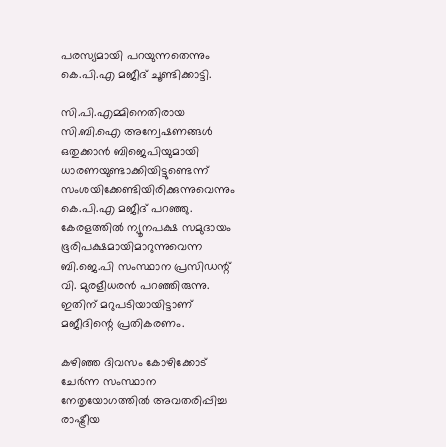പരസ്യമായി പറയുന്നതെന്നും കെ.പി.എ മജീദ് ചൂണ്ടിക്കാട്ടി.

സി.പി.എമ്മിനെതിരായ സി.ബി.ഐ അന്വേഷണങ്ങള്‍ ഒതുക്കാന്‍ ബിജെപിയുമായി ധാരണയുണ്ടാക്കിയിട്ടുണ്ടെന്ന് സംശയിക്കേണ്ടിയിരിക്കുന്നുവെന്നും കെ.പി.എ മജീദ് പറഞ്ഞു. കേരളത്തില്‍ ന്യൂനപക്ഷ സമുദായം ഭൂരിപക്ഷമായിമാറുന്നുവെന്ന ബി.ജെ.പി സംസ്ഥാന പ്രസിഡന്റ് വി. മുരളീധരന്‍ പറഞ്ഞിരുന്നു. ഇതിന് മറുപടിയായിട്ടാണ് മജീദിന്റെ പ്രതികരണം.

കഴിഞ്ഞ ദിവസം കോഴിക്കോട് ചേര്‍ന്ന സംസ്ഥാന നേതൃയോഗത്തില്‍ അവതരിപ്പിച്ച രാഷ്ട്രീയ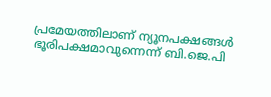പ്രമേയത്തിലാണ് ന്യൂനപക്ഷങ്ങള്‍ ഭൂരിപക്ഷമാവുന്നെന്ന് ബി.ജെ.പി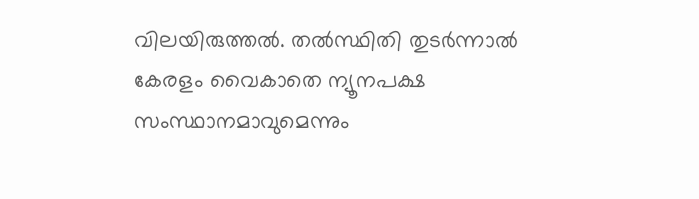വിലയിരുത്തല്‍. തല്‍സ്ഥിതി തുടര്‍ന്നാല്‍ കേരളം വൈകാതെ ന്യൂനപക്ഷ സംസ്ഥാനമാവുമെന്നും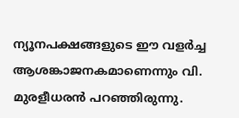ന്യൂനപക്ഷങ്ങളുടെ ഈ വളര്‍ച്ച ആശങ്കാജനകമാണെന്നും വി. മുരളീധരന്‍ പറഞ്ഞിരുന്നു.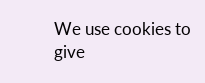We use cookies to give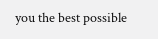you the best possible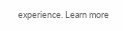experience. Learn more